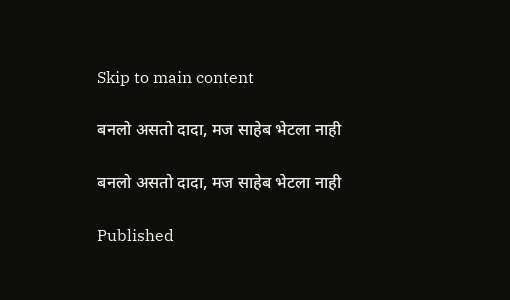Skip to main content

बनलो असतो दादा, मज साहेब भेटला नाही

बनलो असतो दादा, मज साहेब भेटला नाही

Published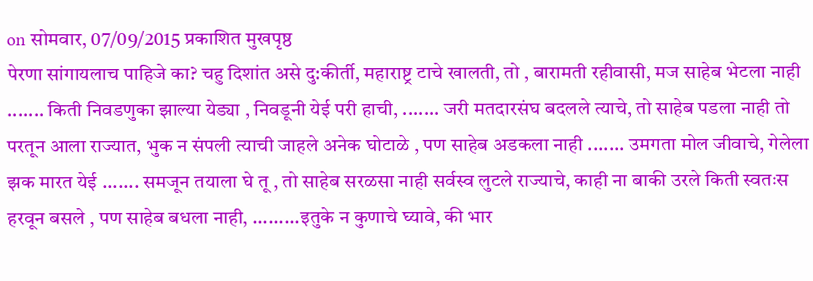on सोमवार, 07/09/2015 प्रकाशित मुखपृष्ठ
पेरणा सांगायलाच पाहिजे का? चहु दिशांत असे दु:कीर्ती, महाराष्ट्र टाचे खालती, तो , बारामती रहीवासी, मज साहेब भेटला नाही ....... किती निवडणुका झाल्या येड्या , निवडूनी येई परी हाची, ....... जरी मतदारसंघ बदलले त्याचे, तो साहेब पडला नाही तो परतून आला राज्यात, भुक न संपली त्याची जाहले अनेक घोटाळे , पण साहेब अडकला नाही ....... उमगता मोल जीवाचे, गेलेला झक मारत येई ....... समजून तयाला घे तू , तो साहेब सरळसा नाही सर्वस्व लुटले राज्याचे, काही ना बाकी उरले किती स्वतःस हरवून बसले , पण साहेब बधला नाही, .........इतुके न कुणाचे घ्यावे, की भार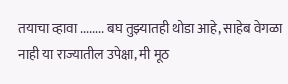तयाचा व्हावा ........ बघ तुझ्यातही थोडा आहे, साहेब वेगळा नाही या राज्यातील उपेक्षा, मी मूठ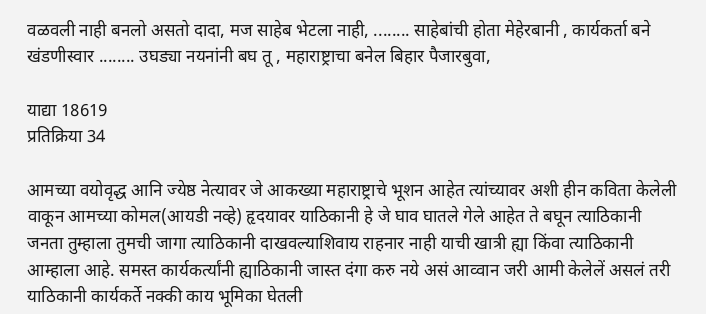वळवली नाही बनलो असतो दादा, मज साहेब भेटला नाही, ........ साहेबांची होता मेहेरबानी , कार्यकर्ता बने खंडणीस्वार ........ उघड्या नयनांनी बघ तू , महाराष्ट्राचा बनेल बिहार पैजारबुवा,

याद्या 18619
प्रतिक्रिया 34

आमच्या वयोवृद्ध आनि ज्येष्ठ नेत्यावर जे आकख्या महाराष्ट्राचे भूशन आहेत त्यांच्यावर अशी हीन कविता केलेली वाकून आमच्या कोमल(आयडी नव्हे) हृदयावर याठिकानी हे जे घाव घातले गेले आहेत ते बघून त्याठिकानी जनता तुम्हाला तुमची जागा त्याठिकानी दाखवल्याशिवाय राहनार नाही याची खात्री ह्या किंवा त्याठिकानी आम्हाला आहे. समस्त कार्यकर्त्यांनी ह्याठिकानी जास्त दंगा करु नये असं आव्वान जरी आमी केलेलें असलं तरी याठिकानी कार्यकर्ते नक्की काय भूमिका घेतली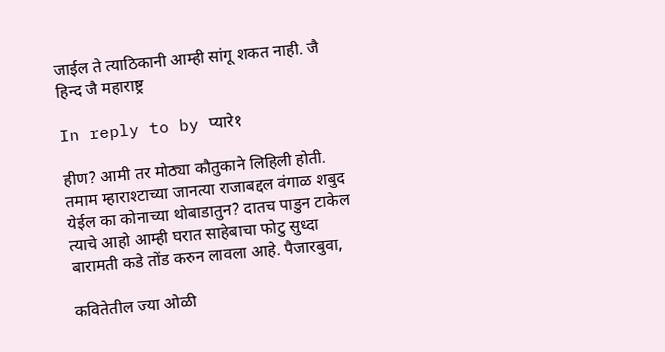जाईल ते त्याठिकानी आम्ही सांगू शकत नाही. जै हिन्द जै महाराष्ट्र

In reply to by प्यारे१

हीण? आमी तर मोठ्या कौतुकाने लिहिली होती. तमाम म्हाराश्टाच्या जानत्या राजाबद्दल वंगाळ शबुद येईल का कोनाच्या थोबाडातुन? दातच पाडुन टाकेल त्याचे आहो आम्ही घरात साहेबाचा फोटु सुध्दा बारामती कडे तोंड करुन लावला आहे. पैजारबुवा,

कवितेतील ज्या ओळी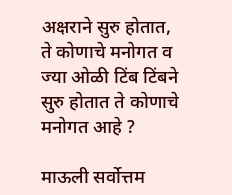अक्षराने सुरु होतात, ते कोणाचे मनोगत व ज्या ओळी टिंब टिंबने सुरु होतात ते कोणाचे मनोगत आहे ?

माऊली सर्वोत्तम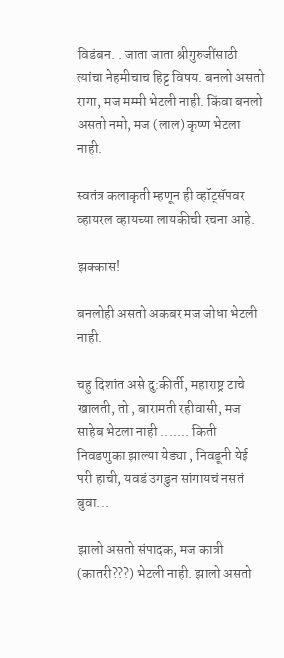विडंबन. . जाता जाता श्रीगुरुजींसाठी त्यांचा नेहमीचाच हिट्ट विषय. बनलो असतो रागा, मज मम्मी भेटली नाही. किंवा बनलो असतो नमो, मज (लाल) कृष्ण भेटला नाही.

स्वतंत्र कलाकृती म्हणून ही व्हॉट्सॅपवर व्हायरल व्हायच्या लायकीची रचना आहे.

झक्कास!

बनलोही असतो अकबर मज जोधा भेटली नाही.

चहु दिशांत असे दु:कीर्ती, महाराष्ट्र टाचे खालती, तो , बारामती रहीवासी, मज साहेब भेटला नाही ....... किती निवडणुका झाल्या येड्या , निवडूनी येई परी हाची, यवडं उगडुन सांगायचं नसतं बुवा...

झालो असतो संपादक, मज कात्री (कातरी???) भेटली नाही. झालो असतो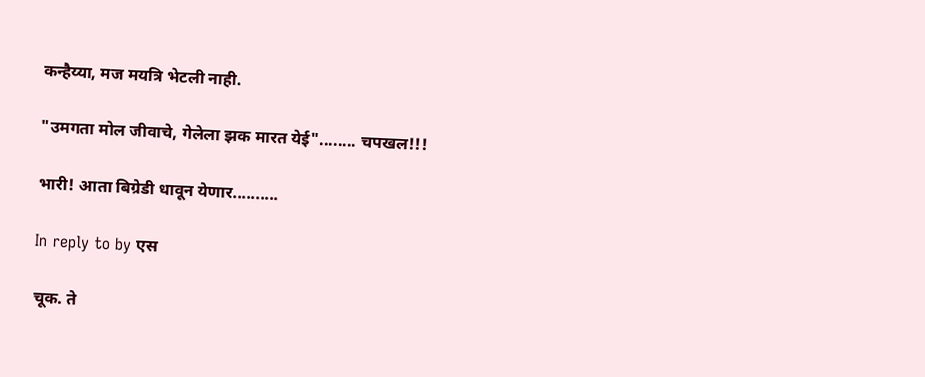कन्हैय्या, मज मयत्रि भेटली नाही.

"उमगता मोल जीवाचे, गेलेला झक मारत येई"........ चपखल!!!

भारी! आता बिग्रेडी धावून येणार..........

In reply to by एस

चूक. ते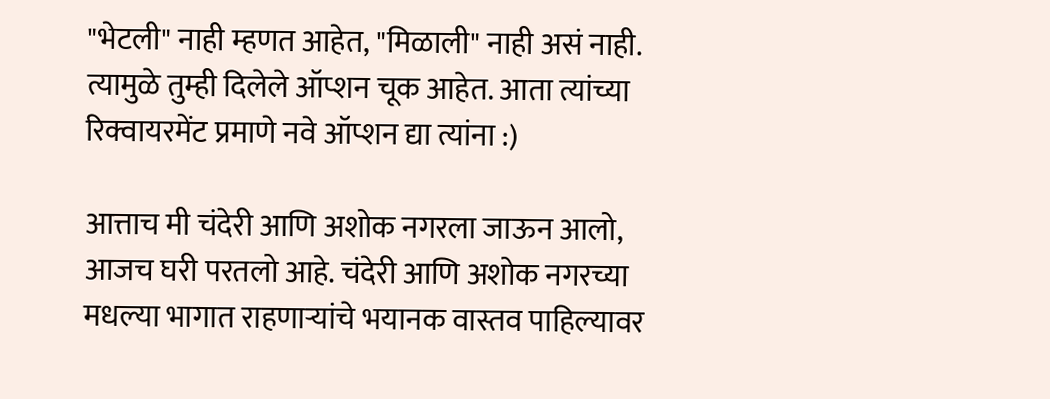"भेटली" नाही म्हणत आहेत, "मिळाली" नाही असं नाही. त्यामुळे तुम्ही दिलेले ऑप्शन चूक आहेत. आता त्यांच्या रिक्वायरमेंट प्रमाणे नवे ऑप्शन द्या त्यांना :)

आत्ताच मी चंदेरी आणि अशोक नगरला जाऊन आलो, आजच घरी परतलो आहे. चंदेरी आणि अशोक नगरच्या मधल्या भागात राहणाऱ्यांचे भयानक वास्तव पाहिल्यावर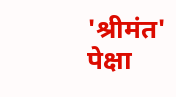'श्रीमंत' पेक्षा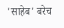'साहेब' बरेच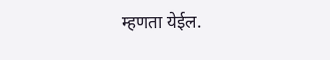म्हणता येईल.